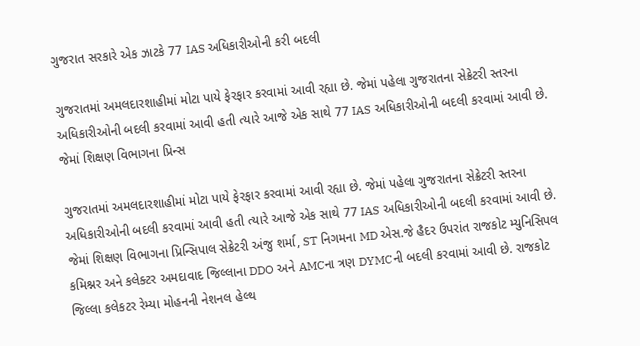ગુજરાત સરકારે એક ઝાટકે 77 IAS અધિકારીઓની કરી બદલી

ગુજરાતમાં અમલદારશાહીમાં મોટા પાયે ફેરફાર કરવામાં આવી રહ્યા છે. જેમાં પહેલા ગુજરાતના સેક્રેટરી સ્તરના અધિકારીઓની બદલી કરવામાં આવી હતી ત્યારે આજે એક સાથે 77 IAS અધિકારીઓની બદલી કરવામાં આવી છે. જેમાં શિક્ષણ વિભાગના પ્રિન્સ

ગુજરાતમાં અમલદારશાહીમાં મોટા પાયે ફેરફાર કરવામાં આવી રહ્યા છે. જેમાં પહેલા ગુજરાતના સેક્રેટરી સ્તરના અધિકારીઓની બદલી કરવામાં આવી હતી ત્યારે આજે એક સાથે 77 IAS અધિકારીઓની બદલી કરવામાં આવી છે. જેમાં શિક્ષણ વિભાગના પ્રિન્સિપાલ સેક્રેટરી અંજુ શર્મા, ST નિગમના MD એસ.જે હૈદર ઉપરાંત રાજકોટ મ્યુનિસિપલ કમિશ્નર અને કલેક્ટર અમદાવાદ જિલ્લાના DDO અને AMCના ત્રણ DYMCની બદલી કરવામાં આવી છે. રાજકોટ જિલ્લા કલેકટર રેમ્યા મોહનની નેશનલ હેલ્થ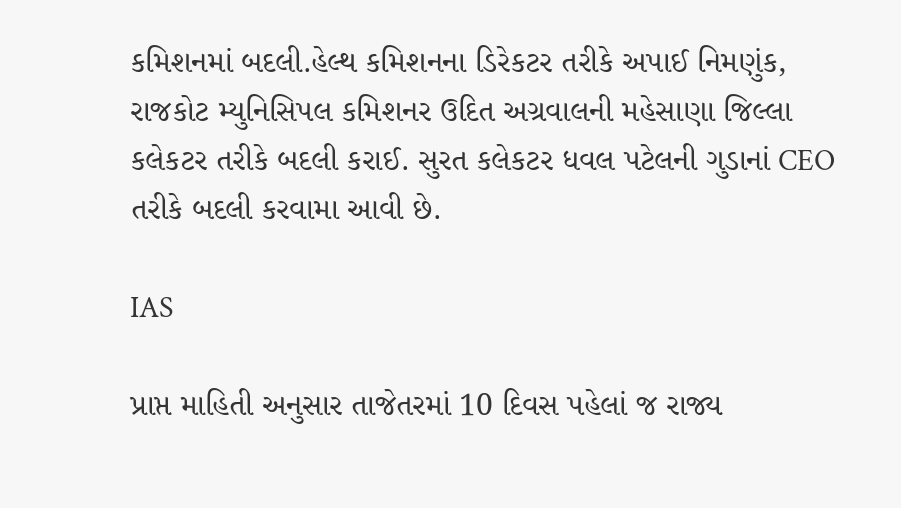કમિશનમાં બદલી.હેલ્થ કમિશનના ડિરેકટર તરીકે અપાઈ નિમણુંક, રાજકોટ મ્યુનિસિપલ કમિશનર ઉદિત અગ્રવાલની મહેસાણા જિલ્લા કલેકટર તરીકે બદલી કરાઈ. સુરત કલેકટર ધવલ પટેલની ગુડાનાં CEO તરીકે બદલી કરવામા આવી છે.

IAS

પ્રાપ્ત માહિતી અનુસાર તાજેતરમાં 10 દિવસ પહેલાં જ રાજ્ય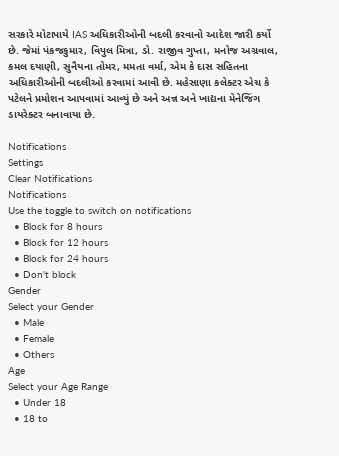સરકારે મોટાપાયે IAS અધિકારીઓની બદલી કરવાનો આદેશ જારી કર્યો છે. જેમાં પંકજકુમાર, વિપુલ મિત્રા, ડો. રાજીવ ગુપ્તા, મનોજ અગ્રવાલ, કમલ દયાણી, સુનૈયના તોમર, મમતા વર્મા, એમ કે દાસ સહિતના અધિકારીઓની બદલીઓ કરવામાં આવી છે. મહેસાણા કલેક્ટર એચ કે પટેલને પ્રમોશન આપવામાં આવ્યું છે અને અન્ન અને ખાદ્યના મેનેજિંગ ડાયરેક્ટર બનાવાયા છે.

Notifications
Settings
Clear Notifications
Notifications
Use the toggle to switch on notifications
  • Block for 8 hours
  • Block for 12 hours
  • Block for 24 hours
  • Don't block
Gender
Select your Gender
  • Male
  • Female
  • Others
Age
Select your Age Range
  • Under 18
  • 18 to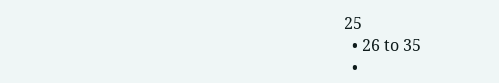25
  • 26 to 35
  •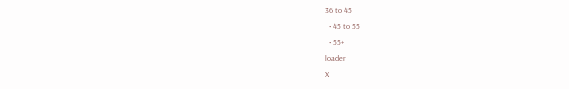36 to 45
  • 45 to 55
  • 55+
loader
X